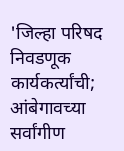'जिल्हा परिषद निवडणूक कार्यकर्त्यांची; आंबेगावच्या सर्वांगीण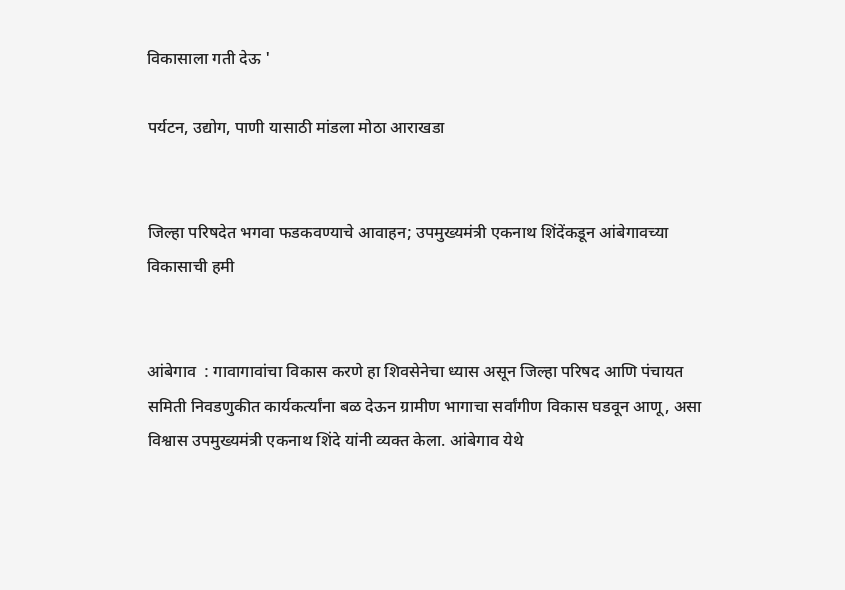विकासाला गती देऊ '

पर्यटन, उद्योग, पाणी यासाठी मांडला मोठा आराखडा


जिल्हा परिषदेत भगवा फडकवण्याचे आवाहन; उपमुख्यमंत्री एकनाथ शिंदेंकडून आंबेगावच्या विकासाची हमी


आंबेगाव  : गावागावांचा विकास करणे हा शिवसेनेचा ध्यास असून जिल्हा परिषद आणि पंचायत समिती निवडणुकीत कार्यकर्त्यांना बळ देऊन ग्रामीण भागाचा सर्वांगीण विकास घडवून आणू, असा विश्वास उपमुख्यमंत्री एकनाथ शिंदे यांनी व्यक्त केला. आंबेगाव येथे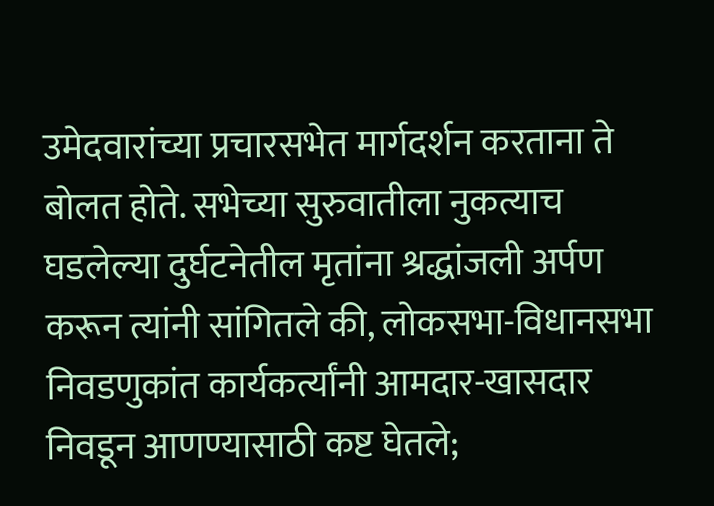उमेदवारांच्या प्रचारसभेत मार्गदर्शन करताना ते बोलत होते. सभेच्या सुरुवातीला नुकत्याच घडलेल्या दुर्घटनेतील मृतांना श्रद्धांजली अर्पण करून त्यांनी सांगितले की, लोकसभा-विधानसभा निवडणुकांत कार्यकर्त्यांनी आमदार-खासदार निवडून आणण्यासाठी कष्ट घेतले;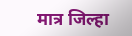मात्र जिल्हा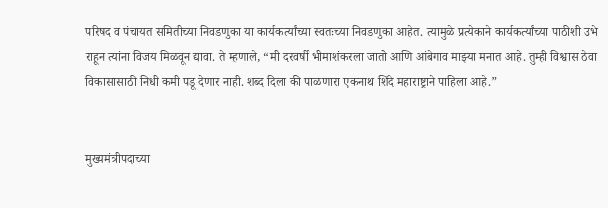परिषद व पंचायत समितीच्या निवडणुका या कार्यकर्त्यांच्या स्वतःच्या निवडणुका आहेत. त्यामुळे प्रत्येकाने कार्यकर्त्यांच्या पाठीशी उभे राहून त्यांना विजय मिळवून द्यावा. ते म्हणाले, “मी दरवर्षी भीमाशंकरला जातो आणि आंबेगाव माझ्या मनात आहे. तुम्ही विश्वास ठेवा विकासासाठी निधी कमी पडू देणार नाही. शब्द दिला की पाळणारा एकनाथ शिंदे महाराष्ट्राने पाहिला आहे.”


मुख्यमंत्रीपदाच्या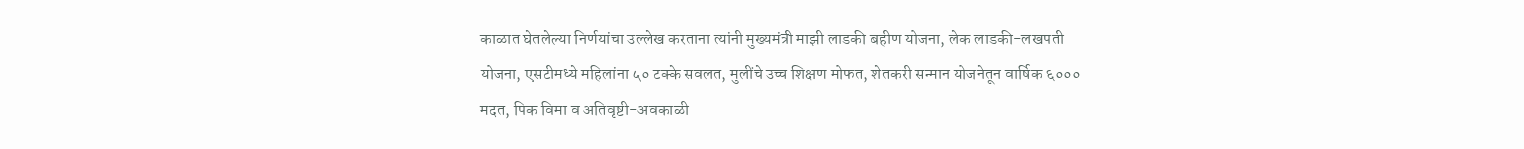काळात घेतलेल्या निर्णयांचा उल्लेख करताना त्यांनी मुख्यमंत्री माझी लाडकी बहीण योजना, लेक लाडकी-लखपती योजना, एसटीमध्ये महिलांना ५० टक्के सवलत, मुलींचे उच्च शिक्षण मोफत, शेतकरी सन्मान योजनेतून वार्षिक ६००० मदत, पिक विमा व अतिवृष्टी-अवकाळी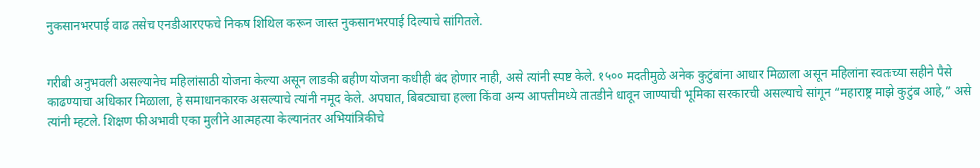नुकसानभरपाई वाढ तसेच एनडीआरएफचे निकष शिथिल करून जास्त नुकसानभरपाई दिल्याचे सांगितले.


गरीबी अनुभवली असल्यानेच महिलांसाठी योजना केल्या असून लाडकी बहीण योजना कधीही बंद होणार नाही, असे त्यांनी स्पष्ट केले. १५०० मदतीमुळे अनेक कुटुंबांना आधार मिळाला असून महिलांना स्वतःच्या सहीने पैसे काढण्याचा अधिकार मिळाला, हे समाधानकारक असल्याचे त्यांनी नमूद केले. अपघात, बिबट्याचा हल्ला किंवा अन्य आपत्तीमध्ये तातडीने धावून जाण्याची भूमिका सरकारची असल्याचे सांगून “महाराष्ट्र माझे कुटुंब आहे,” असे त्यांनी म्हटले. शिक्षण फीअभावी एका मुलीने आत्महत्या केल्यानंतर अभियांत्रिकीचे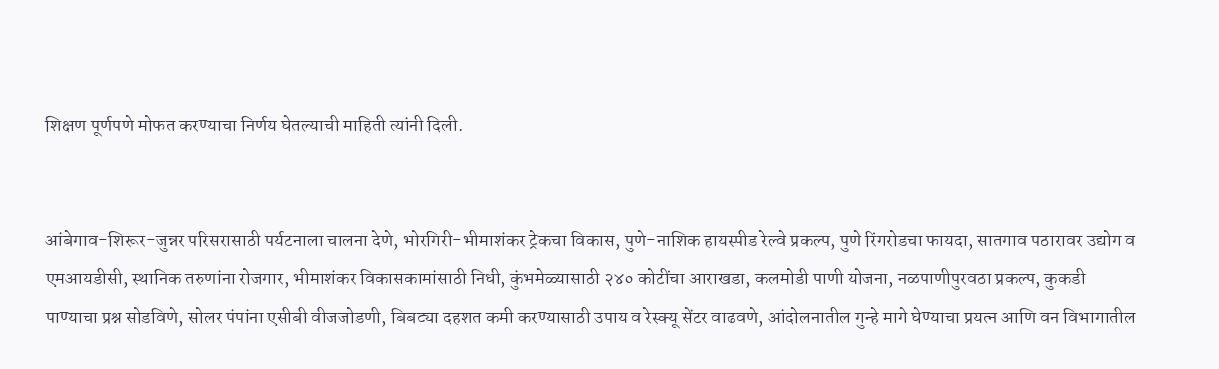शिक्षण पूर्णपणे मोफत करण्याचा निर्णय घेतल्याची माहिती त्यांनी दिली.


आंबेगाव-शिरूर-जुन्नर परिसरासाठी पर्यटनाला चालना देणे, भोरगिरी-भीमाशंकर ट्रेकचा विकास, पुणे-नाशिक हायस्पीड रेल्वे प्रकल्प, पुणे रिंगरोडचा फायदा, सातगाव पठारावर उद्योग व एमआयडीसी, स्थानिक तरुणांना रोजगार, भीमाशंकर विकासकामांसाठी निधी, कुंभमेळ्यासाठी २४० कोटींचा आराखडा, कलमोडी पाणी योजना, नळपाणीपुरवठा प्रकल्प, कुकडी पाण्याचा प्रश्न सोडविणे, सोलर पंपांना एसीबी वीजजोडणी, बिबट्या दहशत कमी करण्यासाठी उपाय व रेस्क्यू सेंटर वाढवणे, आंदोलनातील गुन्हे मागे घेण्याचा प्रयत्न आणि वन विभागातील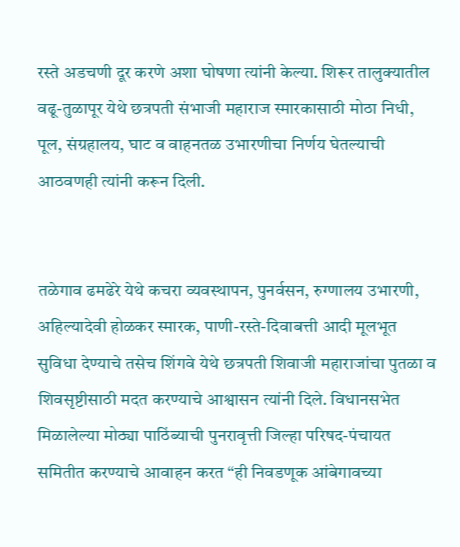रस्ते अडचणी दूर करणे अशा घोषणा त्यांनी केल्या. शिरूर तालुक्यातील वढू-तुळापूर येथे छत्रपती संभाजी महाराज स्मारकासाठी मोठा निधी, पूल, संग्रहालय, घाट व वाहनतळ उभारणीचा निर्णय घेतल्याची आठवणही त्यांनी करून दिली.


तळेगाव ढमढेरे येथे कचरा व्यवस्थापन, पुनर्वसन, रुग्णालय उभारणी, अहिल्यादेवी होळकर स्मारक, पाणी-रस्ते-दिवाबत्ती आदी मूलभूत सुविधा देण्याचे तसेच शिंगवे येथे छत्रपती शिवाजी महाराजांचा पुतळा व शिवसृष्टीसाठी मदत करण्याचे आश्वासन त्यांनी दिले. विधानसभेत मिळालेल्या मोठ्या पाठिंब्याची पुनरावृत्ती जिल्हा परिषद-पंचायत समितीत करण्याचे आवाहन करत “ही निवडणूक आंबेगावच्या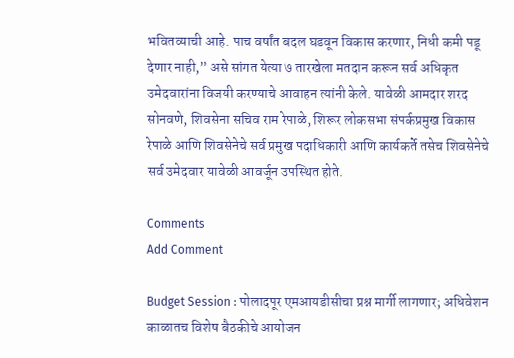भवितव्याची आहे. पाच वर्षांत बदल घडवून विकास करणार, निधी कमी पडू देणार नाही,” असे सांगत येत्या ७ तारखेला मतदान करून सर्व अधिकृत उमेदवारांना विजयी करण्याचे आवाहन त्यांनी केले. यावेळी आमदार शरद सोनवणे, शिवसेना सचिव राम रेपाळे, शिरूर लोकसभा संपर्कप्रमुख विकास रेपाळे आणि शिवसेनेचे सर्व प्रमुख पदाधिकारी आणि कार्यकर्ते तसेच शिवसेनेचे सर्व उमेदवार यावेळी आवर्जून उपस्थित होते.

Comments
Add Comment

Budget Session : पोलादपूर एमआयडीसीचा प्रश्न मार्गी लागणार; अधिवेशन काळातच विशेष बैठकीचे आयोजन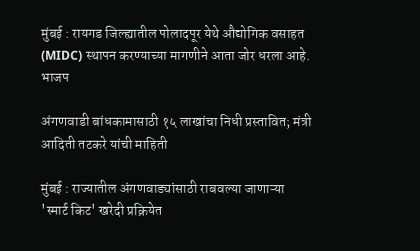मुंबई : रायगड जिल्ह्यातील पोलादपूर येथे औद्योगिक वसाहत (MIDC) स्थापन करण्याच्या मागणीने आता जोर धरला आहे. भाजप

अंगणवाडी बांधकामासाठी १५ लाखांचा निधी प्रस्तावित; मंत्री आदिती तटकरे यांची माहिती

मुंबई : राज्यातील अंगणवाड्यांसाठी राबवल्या जाणाऱ्या 'स्मार्ट किट' खरेदी प्रक्रियेत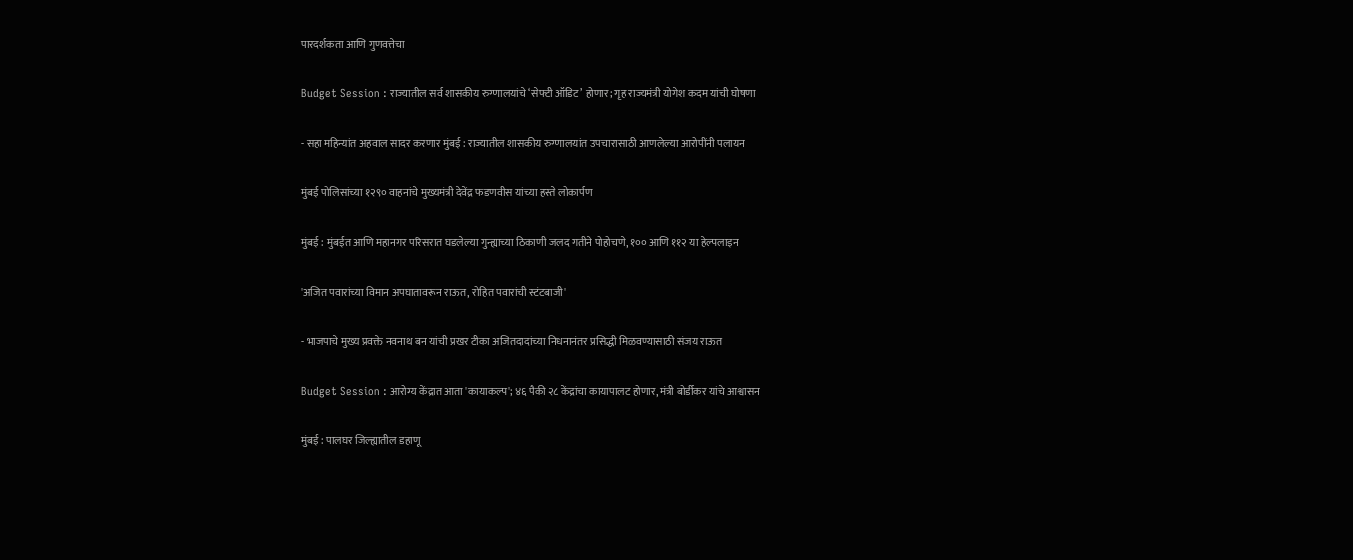पारदर्शकता आणि गुणवत्तेचा

Budget Session : राज्यातील सर्व शासकीय रुग्णालयांचे ‘सेफ्टी ऑडिट’ होणार; गृह राज्यमंत्री योगेश कदम यांची घोषणा

- सहा महिन्यांत अहवाल सादर करणार मुंबई : राज्यातील शासकीय रुग्णालयांत उपचारासाठी आणलेल्या आरोपींनी पलायन

मुंबई पोलिसांच्या १२९० वाहनांचे मुख्यमंत्री देवेंद्र फडणवीस यांच्या हस्ते लोकार्पण

मुंबई : मुंबईत आणि महानगर परिसरात घडलेल्या गुन्ह्याच्या ठिकाणी जलद गतीने पोहोचणे, १०० आणि ११२ या हेल्पलाइन

'अजित पवारांच्या विमान अपघातावरून राऊत, रोहित पवारांची स्टंटबाजी'

- भाजपाचे मुख्य प्रवक्ते नवनाथ बन यांची प्रखर टीका अजितदादांच्या निधनानंतर प्रसिद्धी मिळवण्यासाठी संजय राऊत

Budget Session : आरोग्य केंद्रात आता 'कायाकल्प'; ४६ पैकी २८ केंद्रांचा कायापालट होणार, मंत्री बोर्डीकर यांचे आश्वासन

मुंबई : पालघर जिल्ह्यातील डहाणू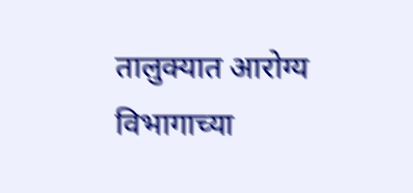तालुक्यात आरोग्य विभागाच्या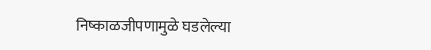निष्काळजीपणामुळे घडलेल्या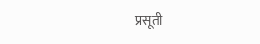प्रसूती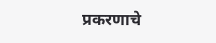प्रकरणाचे